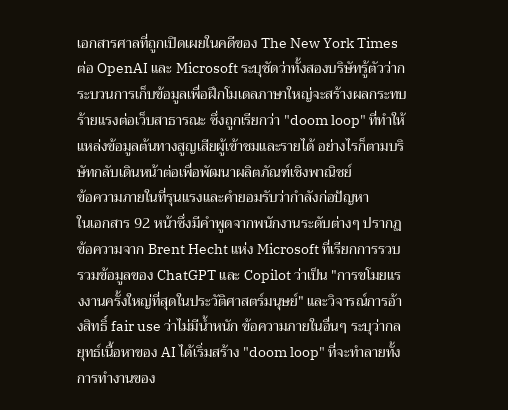เอกสารศาลที่ถูกเปิดเผยในคดีของ The New York Times ต่อ OpenAI และ Microsoft ระบุชัดว่าทั้งสองบริษัทรู้ตัวว่ากระบวนการเก็บข้อมูลเพื่อฝึกโมเดลภาษาใหญ่จะสร้างผลกระทบร้ายแรงต่อเว็บสาธารณะ ซึ่งถูกเรียกว่า "doom loop" ที่ทำให้แหล่งข้อมูลต้นทางสูญเสียผู้เข้าชมและรายได้ อย่างไรก็ตามบริษัทกลับเดินหน้าต่อเพื่อพัฒนาผลิตภัณฑ์เชิงพาณิชย์
ข้อความภายในที่รุนแรงและคำยอมรับว่ากำลังก่อปัญหา
ในเอกสาร 92 หน้าซึ่งมีคำพูดจากพนักงานระดับต่างๆ ปรากฏข้อความจาก Brent Hecht แห่ง Microsoft ที่เรียกการรวบรวมข้อมูลของ ChatGPT และ Copilot ว่าเป็น "การขโมยแรงงานครั้งใหญ่ที่สุดในประวัติศาสตร์มนุษย์" และวิจารณ์การอ้างสิทธิ์ fair use ว่าไม่มีน้ำหนัก ข้อความภายในอื่นๆ ระบุว่ากลยุทธ์เนื้อหาของ AI ได้เริ่มสร้าง "doom loop" ที่จะทำลายทั้งการทำงานของ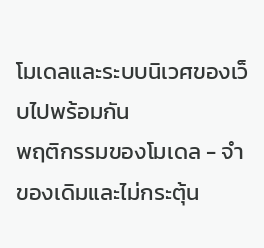โมเดลและระบบนิเวศของเว็บไปพร้อมกัน
พฤติกรรมของโมเดล - จำของเดิมและไม่กระตุ้น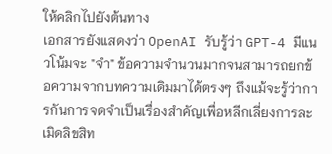ให้คลิกไปยังต้นทาง
เอกสารยังแสดงว่า OpenAI รับรู้ว่า GPT-4 มีแนวโน้มจะ "จำ" ข้อความจำนวนมากจนสามารถยกข้อความจากบทความเดิมมาได้ตรงๆ ถึงแม้จะรู้ว่าการกันการจดจำเป็นเรื่องสำคัญเพื่อหลีกเลี่ยงการละเมิดลิขสิท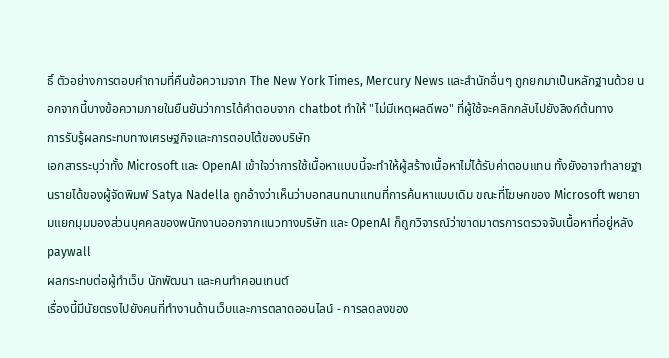ธิ์ ตัวอย่างการตอบคำถามที่คืนข้อความจาก The New York Times, Mercury News และสำนักอื่นๆ ถูกยกมาเป็นหลักฐานด้วย นอกจากนี้บางข้อความภายในยืนยันว่าการได้คำตอบจาก chatbot ทำให้ "ไม่มีเหตุผลดีพอ" ที่ผู้ใช้จะคลิกกลับไปยังลิงก์ต้นทาง
การรับรู้ผลกระทบทางเศรษฐกิจและการตอบโต้ของบริษัท
เอกสารระบุว่าทั้ง Microsoft และ OpenAI เข้าใจว่าการใช้เนื้อหาแบบนี้จะทำให้ผู้สร้างเนื้อหาไม่ได้รับค่าตอบแทน ทั้งยังอาจทำลายฐานรายได้ของผู้จัดพิมพ์ Satya Nadella ถูกอ้างว่าเห็นว่าบอทสนทนาแทนที่การค้นหาแบบเดิม ขณะที่โฆษกของ Microsoft พยายามแยกมุมมองส่วนบุคคลของพนักงานออกจากแนวทางบริษัท และ OpenAI ก็ถูกวิจารณ์ว่าขาดมาตรการตรวจจับเนื้อหาที่อยู่หลัง paywall
ผลกระทบต่อผู้ทำเว็บ นักพัฒนา และคนทำคอนเทนต์
เรื่องนี้มีนัยตรงไปยังคนที่ทำงานด้านเว็บและการตลาดออนไลน์ - การลดลงของ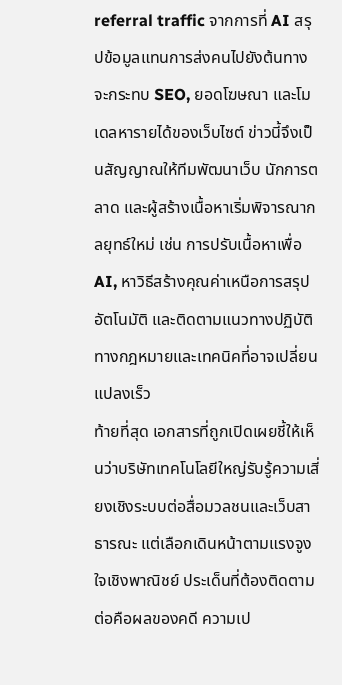referral traffic จากการที่ AI สรุปข้อมูลแทนการส่งคนไปยังต้นทาง จะกระทบ SEO, ยอดโฆษณา และโมเดลหารายได้ของเว็บไซต์ ข่าวนี้จึงเป็นสัญญาณให้ทีมพัฒนาเว็บ นักการตลาด และผู้สร้างเนื้อหาเริ่มพิจารณากลยุทธ์ใหม่ เช่น การปรับเนื้อหาเพื่อ AI, หาวิธีสร้างคุณค่าเหนือการสรุปอัตโนมัติ และติดตามแนวทางปฏิบัติทางกฎหมายและเทคนิคที่อาจเปลี่ยนแปลงเร็ว
ท้ายที่สุด เอกสารที่ถูกเปิดเผยชี้ให้เห็นว่าบริษัทเทคโนโลยีใหญ่รับรู้ความเสี่ยงเชิงระบบต่อสื่อมวลชนและเว็บสาธารณะ แต่เลือกเดินหน้าตามแรงจูงใจเชิงพาณิชย์ ประเด็นที่ต้องติดตามต่อคือผลของคดี ความเป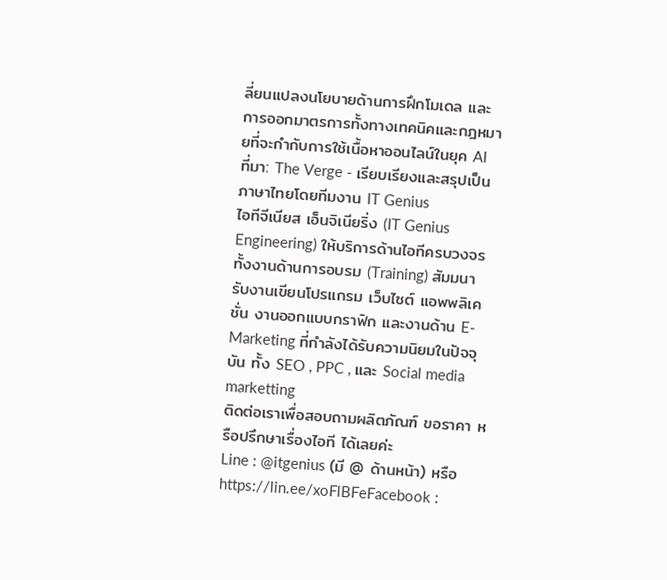ลี่ยนแปลงนโยบายด้านการฝึกโมเดล และการออกมาตรการทั้งทางเทคนิคและกฎหมายที่จะกำกับการใช้เนื้อหาออนไลน์ในยุค AI
ที่มา: The Verge - เรียบเรียงและสรุปเป็นภาษาไทยโดยทีมงาน IT Genius
ไอทีจีเนียส เอ็นจิเนียริ่ง (IT Genius Engineering) ให้บริการด้านไอทีครบวงจร ทั้งงานด้านการอบรม (Training) สัมมนา รับงานเขียนโปรแกรม เว็บไซต์ แอพพลิเคชั่น งานออกแบบกราฟิก และงานด้าน E-Marketing ที่กำลังได้รับความนิยมในปัจจุบัน ทั้ง SEO , PPC , และ Social media marketting
ติดต่อเราเพื่อสอบถามผลิตภัณฑ์ ขอราคา หรือปรึกษาเรื่องไอที ได้เลยค่ะ
Line : @itgenius (มี @ ด้านหน้า) หรือ https://lin.ee/xoFlBFeFacebook :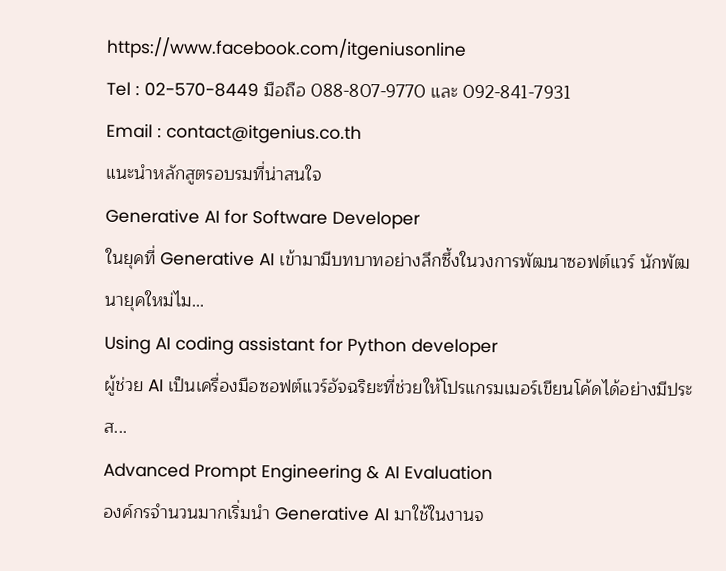https://www.facebook.com/itgeniusonline
Tel : 02-570-8449 มือถือ 088-807-9770 และ 092-841-7931
Email : contact@itgenius.co.th
แนะนำหลักสูตรอบรมที่น่าสนใจ
Generative AI for Software Developer
ในยุคที่ Generative AI เข้ามามีบทบาทอย่างลึกซึ้งในวงการพัฒนาซอฟต์แวร์ นักพัฒนายุคใหม่ไม...
Using AI coding assistant for Python developer
ผู้ช่วย AI เป็นเครื่องมือซอฟต์แวร์อัจฉริยะที่ช่วยให้โปรแกรมเมอร์เขียนโค้ดได้อย่างมีประส...
Advanced Prompt Engineering & AI Evaluation
องค์กรจำนวนมากเริ่มนำ Generative AI มาใช้ในงานจ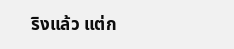ริงแล้ว แต่ก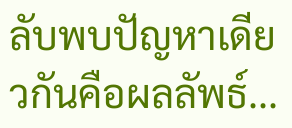ลับพบปัญหาเดียวกันคือผลลัพธ์...